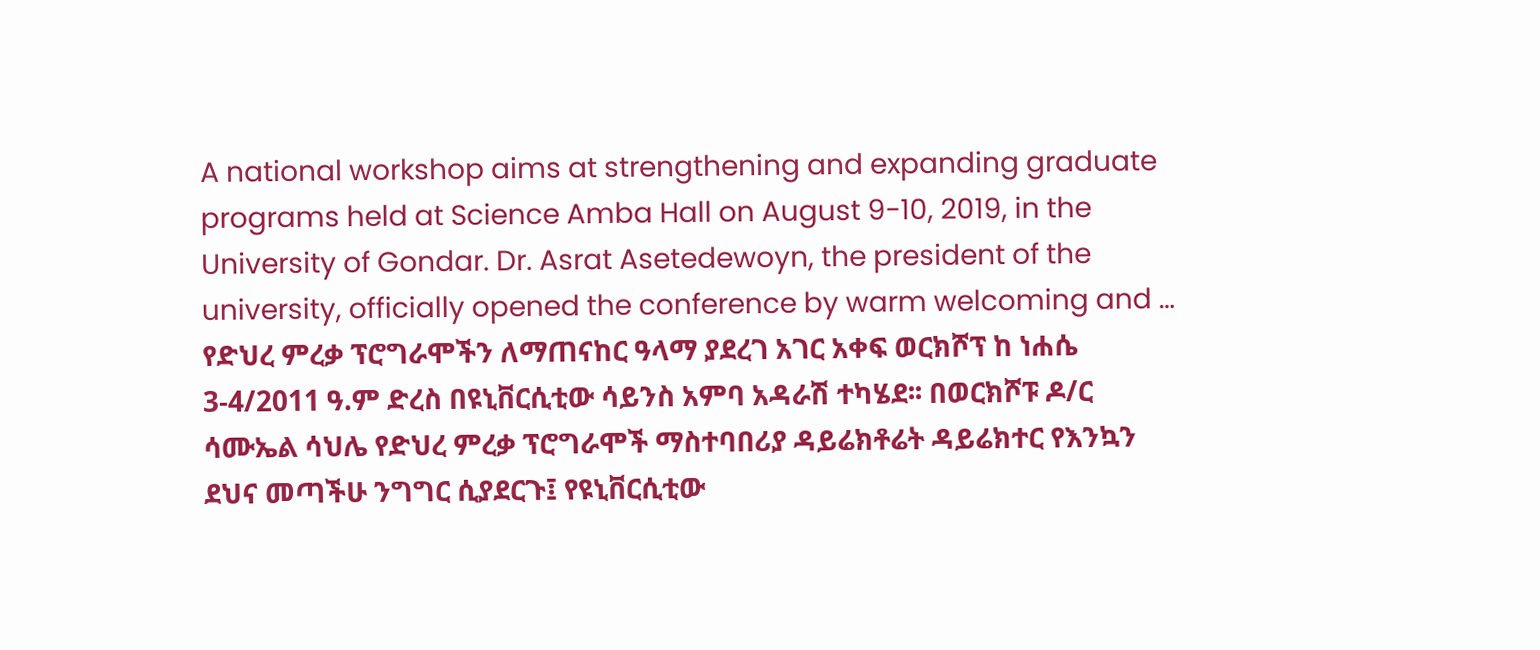A national workshop aims at strengthening and expanding graduate programs held at Science Amba Hall on August 9-10, 2019, in the University of Gondar. Dr. Asrat Asetedewoyn, the president of the university, officially opened the conference by warm welcoming and …
የድህረ ምረቃ ፕሮግራሞችን ለማጠናከር ዓላማ ያደረገ አገር አቀፍ ወርክሾፕ ከ ነሐሴ 3-4/2011 ዓ.ም ድረስ በዩኒቨርሲቲው ሳይንስ አምባ አዳራሽ ተካሄደ፡፡ በወርክሾፑ ዶ/ር ሳሙኤል ሳህሌ የድህረ ምረቃ ፕሮግራሞች ማስተባበሪያ ዳይሬክቶሬት ዳይሬክተር የእንኳን ደህና መጣችሁ ንግግር ሲያደርጉ፤ የዩኒቨርሲቲው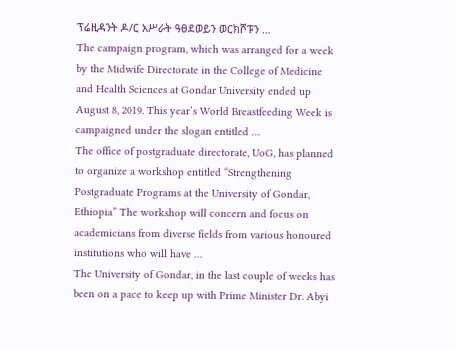ፕሬዚዳንት ዶ/ር አሥራት ዓፀደወይን ወርክሾፑን …
The campaign program, which was arranged for a week by the Midwife Directorate in the College of Medicine and Health Sciences at Gondar University ended up August 8, 2019. This year’s World Breastfeeding Week is campaigned under the slogan entitled …
The office of postgraduate directorate, UoG, has planned to organize a workshop entitled “Strengthening Postgraduate Programs at the University of Gondar, Ethiopia” The workshop will concern and focus on academicians from diverse fields from various honoured institutions who will have …
The University of Gondar, in the last couple of weeks has been on a pace to keep up with Prime Minister Dr. Abyi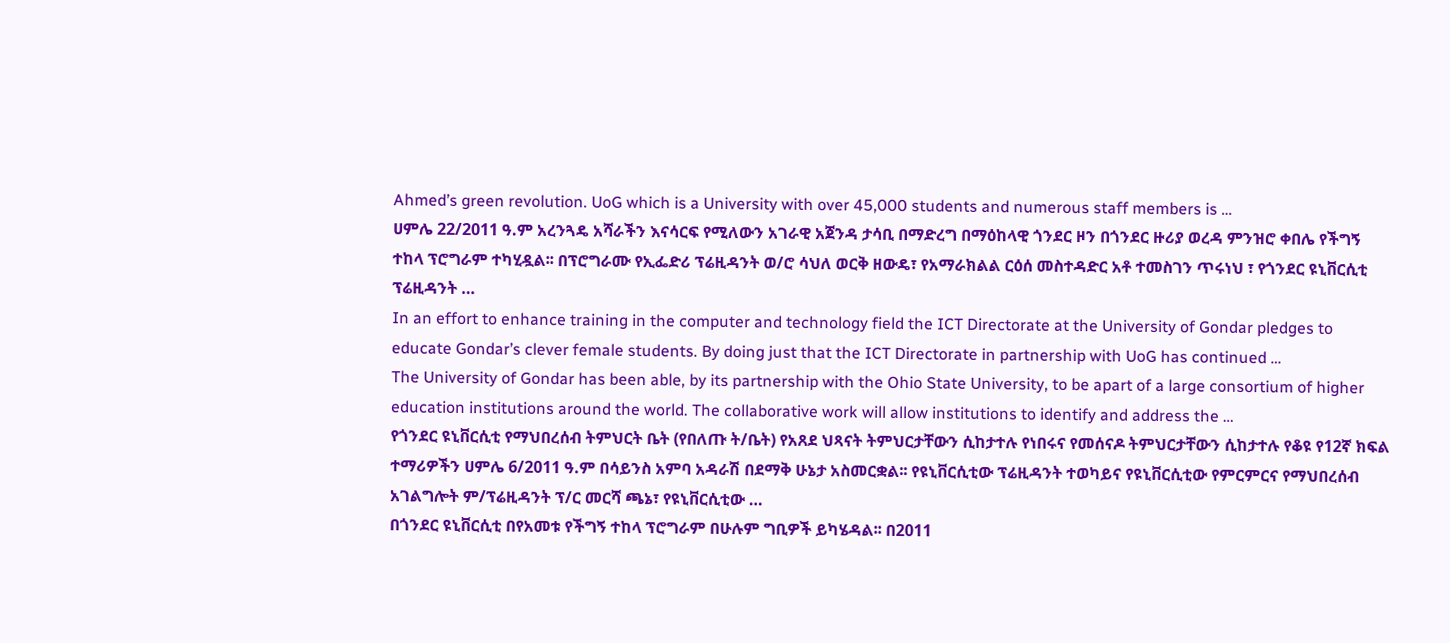Ahmed’s green revolution. UoG which is a University with over 45,000 students and numerous staff members is …
ሀምሌ 22/2011 ዓ.ም አረንጓዴ አሻራችን እናሳርፍ የሚለውን አገራዊ አጀንዳ ታሳቢ በማድረግ በማዕከላዊ ጎንደር ዞን በጎንደር ዙሪያ ወረዳ ምንዝሮ ቀበሌ የችግኝ ተከላ ፕሮግራም ተካሂዷል፡፡ በፕሮግራሙ የኢፌድሪ ፕሬዚዳንት ወ/ሮ ሳህለ ወርቅ ዘውዴ፣ የአማራክልል ርዕሰ መስተዳድር አቶ ተመስገን ጥሩነህ ፣ የጎንደር ዩኒቨርሲቲ ፕሬዚዳንት …
In an effort to enhance training in the computer and technology field the ICT Directorate at the University of Gondar pledges to educate Gondar’s clever female students. By doing just that the ICT Directorate in partnership with UoG has continued …
The University of Gondar has been able, by its partnership with the Ohio State University, to be apart of a large consortium of higher education institutions around the world. The collaborative work will allow institutions to identify and address the …
የጎንደር ዩኒቨርሲቲ የማህበረሰብ ትምህርት ቤት (የበለጡ ት/ቤት) የአጸደ ህጻናት ትምህርታቸውን ሲከታተሉ የነበሩና የመሰናዶ ትምህርታቸውን ሲከታተሉ የቆዩ የ12ኛ ክፍል ተማሪዎችን ሀምሌ 6/2011 ዓ.ም በሳይንስ አምባ አዳራሽ በደማቅ ሁኔታ አስመርቋል፡፡ የዩኒቨርሲቲው ፕሬዚዳንት ተወካይና የዩኒቨርሲቲው የምርምርና የማህበረሰብ አገልግሎት ም/ፕሬዚዳንት ፕ/ር መርሻ ጫኔ፣ የዩኒቨርሲቲው …
በጎንደር ዩኒቨርሲቲ በየአመቱ የችግኝ ተከላ ፕሮግራም በሁሉም ግቢዎች ይካሄዳል፡፡ በ2011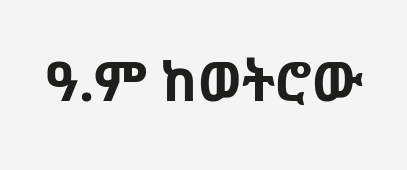ዓ.ም ከወትሮው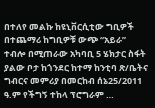በተለየ መልኩ ከዩኒቨርሲቲው ግቢዎች በተጨማሪ ከግቢዎቹ ውጭ “አይራ” ተብሎ በሚጠራው አካባቢ 5 ሄክታር ስፋት ያልው ቦታ ከጎንደር ከተማ ከንቲባ ጽ/ቤትና ግብርና መምሪያ በመርከብ ሰኔ25/2011 ዓ.ም የችግኝ ተከላ ፕሮግራም …